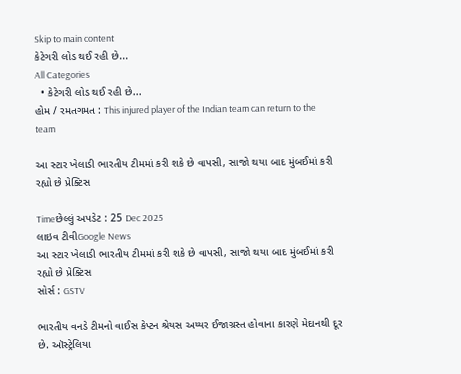Skip to main content
કેટેગરી લોડ થઈ રહી છે...
All Categories
  • કેટેગરી લોડ થઈ રહી છે...
હોમ / રમતગમત : This injured player of the Indian team can return to the team

આ સ્ટાર ખેલાડી ભારતીય ટીમમાં કરી શકે છે વાપસી, સાજો થયા બાદ મુંબઈમાં કરી રહ્યો છે પ્રેક્ટિસ

Timeછેલ્લું અપડેટ : 25 Dec 2025
લાઇવ ટીવીGoogle News
આ સ્ટાર ખેલાડી ભારતીય ટીમમાં કરી શકે છે વાપસી, સાજો થયા બાદ મુંબઈમાં કરી રહ્યો છે પ્રેક્ટિસ
સોર્સ : GSTV

ભારતીય વનડે ટીમનો વાઈસ કેપ્ટન શ્રેયસ અય્યર ઈજાગ્રસ્ત હોવાના કારણે મેદાનથી દૂર છે. ઑસ્ટ્રેલિયા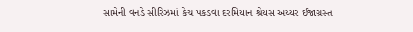સામેની વનડે સીરિઝમાં કેચ પકડવા દરમિયાન શ્રેયસ અય્યર ઈજાગ્રસ્ત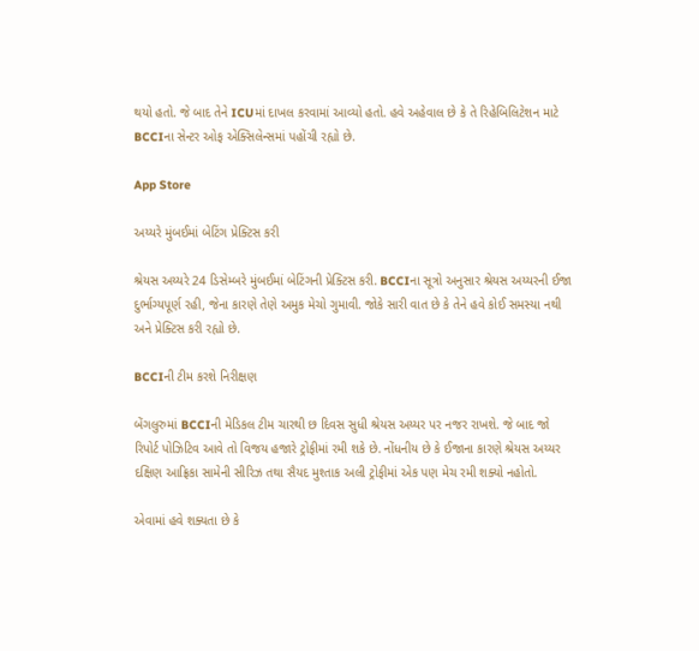થયો હતો. જે બાદ તેને ICUમાં દાખલ કરવામાં આવ્યો હતો. હવે અહેવાલ છે કે તે રિહેબિલિટેશન માટે BCCIના સેન્ટર ઓફ એક્સિલેન્સમાં પહોંચી રહ્યો છે.

App Store

અય્યરે મુંબઈમાં બેટિંગ પ્રેક્ટિસ કરી

શ્રેયસ અય્યરે 24 ડિસેમ્બરે મુંબઈમાં બેટિંગની પ્રેક્ટિસ કરી. BCCIના સૂત્રો અનુસાર શ્રેયસ અય્યરની ઈજા દુર્ભાગ્યપૂર્ણ રહી, જેના કારણે તેણે અમુક મેચો ગુમાવી. જોકે સારી વાત છે કે તેને હવે કોઈ સમસ્યા નથી અને પ્રેક્ટિસ કરી રહ્યો છે.

BCCIની ટીમ કરશે નિરીક્ષણ

બેંગલુરુમાં BCCIની મેડિકલ ટીમ ચારથી છ દિવસ સુધી શ્રેયસ અય્યર પર નજર રાખશે. જે બાદ જો રિપોર્ટ પોઝિટિવ આવે તો વિજય હજારે ટ્રોફીમાં રમી શકે છે. નોંધનીય છે કે ઈજાના કારણે શ્રેયસ અય્યર દક્ષિણ આફ્રિકા સામેની સીરિઝ તથા સૈયદ મુશ્તાક અલી ટ્રોફીમાં એક પણ મેચ રમી શક્યો નહોતો.

એવામાં હવે શક્યતા છે કે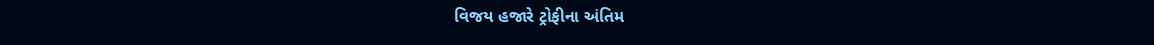વિજય હજારે ટ્રોફીના અંતિમ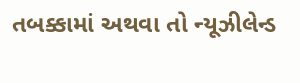તબક્કામાં અથવા તો ન્યૂઝીલેન્ડ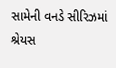સામેની વનડે સીરિઝમાં શ્રેયસ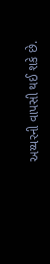અય્યરની વાપસી થઈ શકે છે.